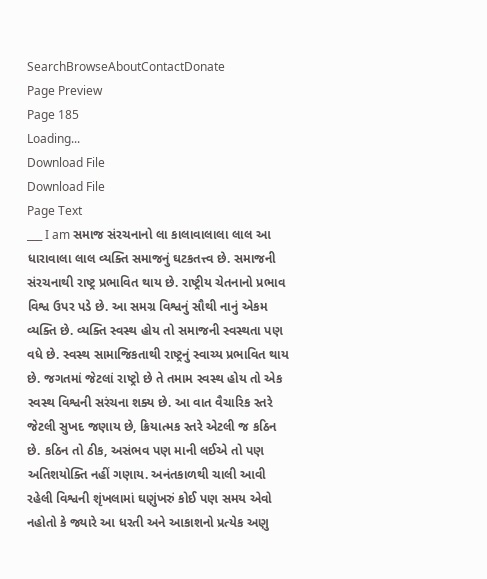SearchBrowseAboutContactDonate
Page Preview
Page 185
Loading...
Download File
Download File
Page Text
___ I am સમાજ સંરચનાનો લા કાલાવાલાલા લાલ આ ધારાવાલા લાલ વ્યક્તિ સમાજનું ઘટકતત્ત્વ છે. સમાજની સંરચનાથી રાષ્ટ્ર પ્રભાવિત થાય છે. રાષ્ટ્રીય ચેતનાનો પ્રભાવ વિશ્વ ઉપર પડે છે. આ સમગ્ર વિશ્વનું સૌથી નાનું એકમ વ્યક્તિ છે. વ્યક્તિ સ્વસ્થ હોય તો સમાજની સ્વસ્થતા પણ વધે છે. સ્વસ્થ સામાજિકતાથી રાષ્ટ્રનું સ્વાચ્ય પ્રભાવિત થાય છે. જગતમાં જેટલાં રાષ્ટ્રો છે તે તમામ સ્વસ્થ હોય તો એક સ્વસ્થ વિશ્વની સરંચના શક્ય છે. આ વાત વૈચારિક સ્તરે જેટલી સુખદ જણાય છે, ક્રિયાત્મક સ્તરે એટલી જ કઠિન છે. કઠિન તો ઠીક, અસંભવ પણ માની લઈએ તો પણ અતિશયોક્તિ નહીં ગણાય. અનંતકાળથી ચાલી આવી રહેલી વિશ્વની શૃંખલામાં ઘણુંખરું કોઈ પણ સમય એવો નહોતો કે જ્યારે આ ધરતી અને આકાશનો પ્રત્યેક અણુ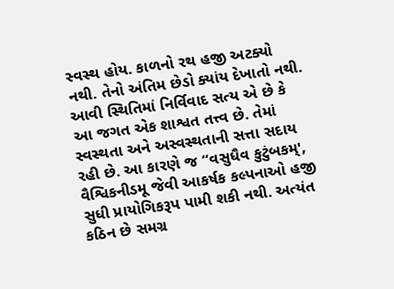સ્વસ્થ હોય. કાળનો રથ હજી અટક્યો નથી. તેનો અંતિમ છેડો ક્યાંય દેખાતો નથી. આવી સ્થિતિમાં નિર્વિવાદ સત્ય એ છે કે આ જગત એક શાશ્વત તત્ત્વ છે. તેમાં સ્વસ્થતા અને અસ્વસ્થતાની સત્તા સદાય રહી છે. આ કારણે જ “વસુધૈવ કુટુંબકમ્', વૈશ્વિકનીડમૂ જેવી આકર્ષક કલ્પનાઓ હજી સુધી પ્રાયોગિકરૂપ પામી શકી નથી. અત્યંત કઠિન છે સમગ્ર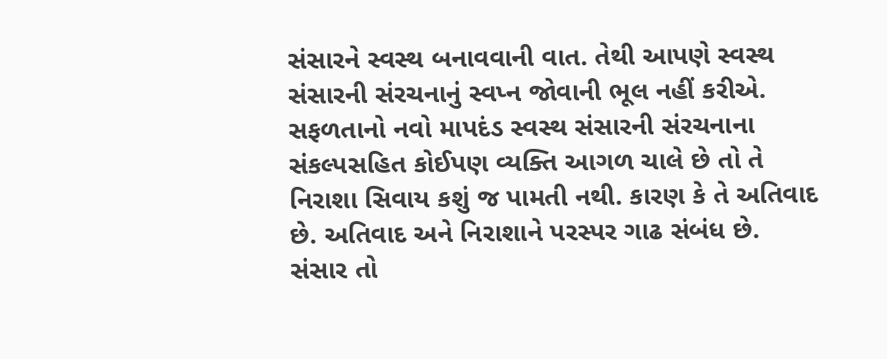સંસારને સ્વસ્થ બનાવવાની વાત. તેથી આપણે સ્વસ્થ સંસારની સંરચનાનું સ્વપ્ન જોવાની ભૂલ નહીં કરીએ. સફળતાનો નવો માપદંડ સ્વસ્થ સંસારની સંરચનાના સંકલ્પસહિત કોઈપણ વ્યક્તિ આગળ ચાલે છે તો તે નિરાશા સિવાય કશું જ પામતી નથી. કારણ કે તે અતિવાદ છે. અતિવાદ અને નિરાશાને પરસ્પર ગાઢ સંબંધ છે. સંસાર તો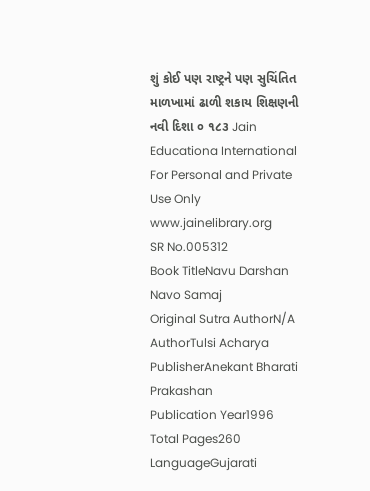શું કોઈ પણ રાષ્ટ્રને પણ સુચિંતિત માળખામાં ઢાળી શકાય શિક્ષણની નવી દિશા ૦ ૧૮૩ Jain Educationa International For Personal and Private Use Only www.jainelibrary.org
SR No.005312
Book TitleNavu Darshan Navo Samaj
Original Sutra AuthorN/A
AuthorTulsi Acharya
PublisherAnekant Bharati Prakashan
Publication Year1996
Total Pages260
LanguageGujarati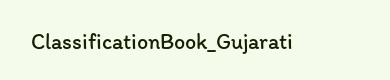ClassificationBook_Gujarati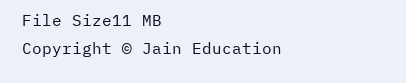File Size11 MB
Copyright © Jain Education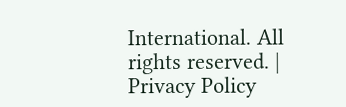International. All rights reserved. | Privacy Policy